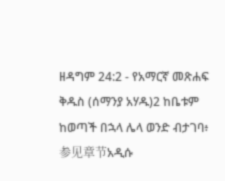ዘዳግም 24:2 - የአማርኛ መጽሐፍ ቅዱስ (ሰማንያ አሃዱ)2 ከቤቱም ከወጣች በኋላ ሌላ ወንድ ብታገባ፥ 参见章节አዲሱ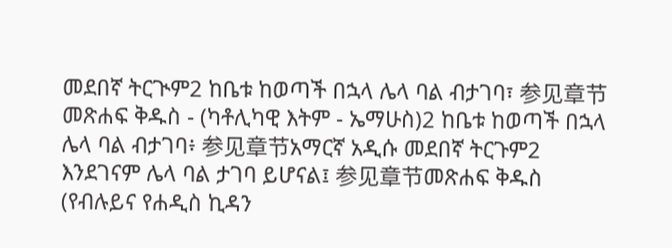መደበኛ ትርጒም2 ከቤቱ ከወጣች በኋላ ሌላ ባል ብታገባ፣ 参见章节መጽሐፍ ቅዱስ - (ካቶሊካዊ እትም - ኤማሁስ)2 ከቤቱ ከወጣች በኋላ ሌላ ባል ብታገባ፥ 参见章节አማርኛ አዲሱ መደበኛ ትርጉም2 እንደገናም ሌላ ባል ታገባ ይሆናል፤ 参见章节መጽሐፍ ቅዱስ (የብሉይና የሐዲስ ኪዳን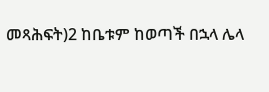መጻሕፍት)2 ከቤቱም ከወጣች በኋላ ሌላ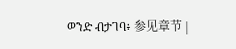ወንድ ብታገባ፥ 参见章节 |